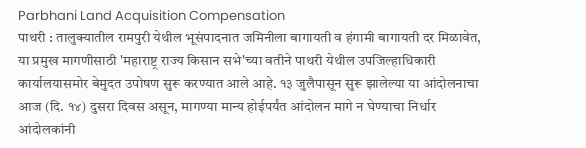Parbhani Land Acquisition Compensation
पाथरी : तालुक्यातील रामपुरी येथील भूसंपादनात जमिनीला बागायती व हंगामी बागायती दर मिळावेत, या प्रमुख मागणीसाठी 'महाराष्ट्र राज्य किसान सभे'च्या वतीने पाथरी येथील उपजिल्हाधिकारी कार्यालयासमोर बेमुदत उपोषण सुरू करण्यात आले आहे. १३ जुलैपासून सुरू झालेल्या या आंदोलनाचा आज (दि. १४) दुसरा दिवस असून, मागण्या मान्य होईपर्यंत आंदोलन मागे न घेण्याचा निर्धार आंदोलकांनी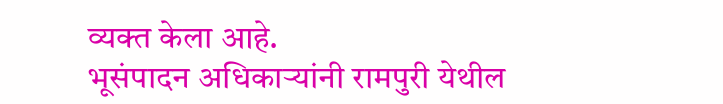व्यक्त केला आहे.
भूसंपादन अधिकाऱ्यांनी रामपुरी येथील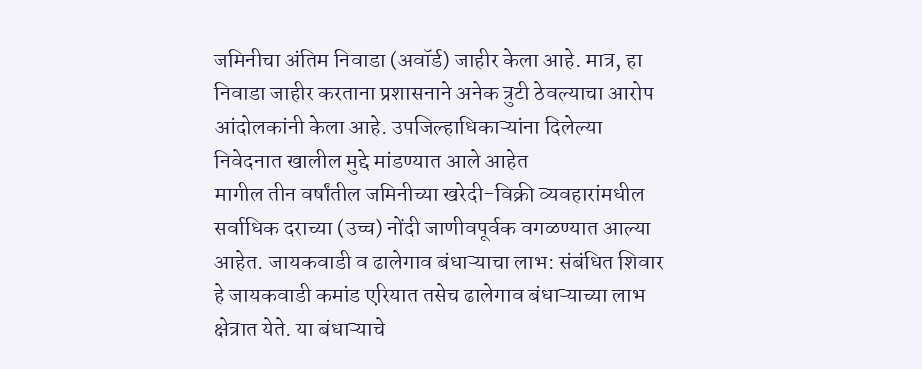जमिनीचा अंतिम निवाडा (अवॉर्ड) जाहीर केला आहे. मात्र, हा निवाडा जाहीर करताना प्रशासनाने अनेक त्रुटी ठेवल्याचा आरोप आंदोलकांनी केला आहे. उपजिल्हाधिकाऱ्यांना दिलेल्या निवेदनात खालील मुद्दे मांडण्यात आले आहेत
मागील तीन वर्षांतील जमिनीच्या खरेदी-विक्री व्यवहारांमधील सर्वाधिक दराच्या (उच्च) नोंदी जाणीवपूर्वक वगळण्यात आल्या आहेत. जायकवाडी व ढालेगाव बंधाऱ्याचा लाभ: संबंधित शिवार हे जायकवाडी कमांड एरियात तसेच ढालेगाव बंधाऱ्याच्या लाभ क्षेत्रात येते. या बंधाऱ्याचे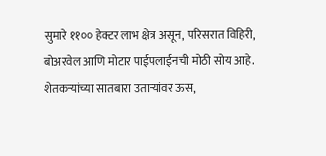सुमारे ११०० हेक्टर लाभ क्षेत्र असून, परिसरात विहिरी, बोअरवेल आणि मोटार पाईपलाईनची मोठी सोय आहे.
शेतकऱ्यांच्या सातबारा उताऱ्यांवर ऊस,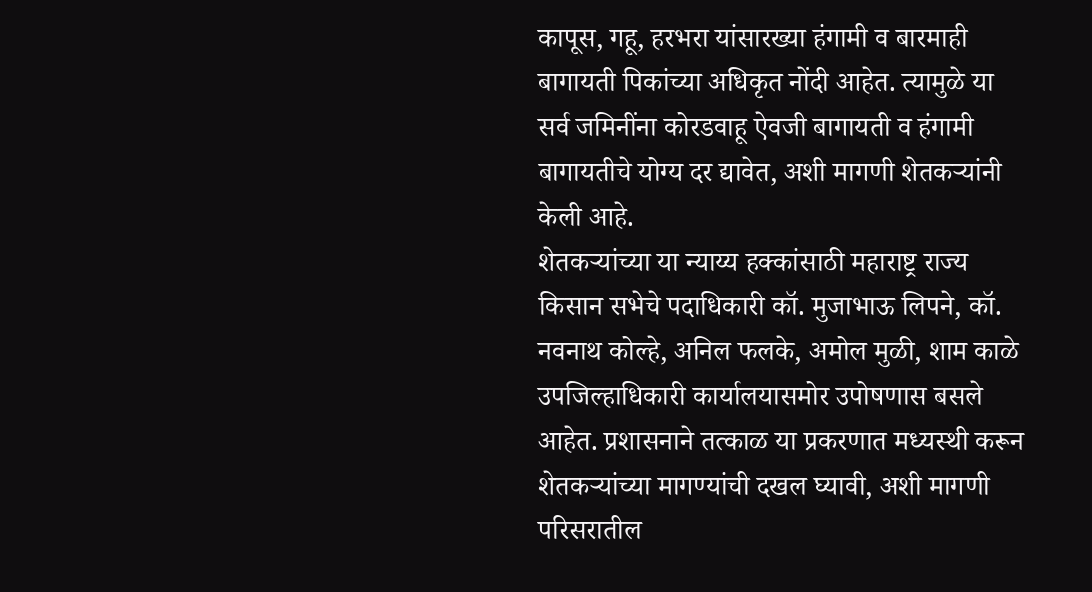कापूस, गहू, हरभरा यांसारख्या हंगामी व बारमाही बागायती पिकांच्या अधिकृत नोंदी आहेत. त्यामुळे या सर्व जमिनींना कोरडवाहू ऐवजी बागायती व हंगामी बागायतीचे योग्य दर द्यावेत, अशी मागणी शेतकऱ्यांनी केली आहे.
शेतकऱ्यांच्या या न्याय्य हक्कांसाठी महाराष्ट्र राज्य किसान सभेचे पदाधिकारी कॉ. मुजाभाऊ लिपने, कॉ. नवनाथ कोल्हे, अनिल फलके, अमोल मुळी, शाम काळे उपजिल्हाधिकारी कार्यालयासमोर उपोषणास बसले आहेत. प्रशासनाने तत्काळ या प्रकरणात मध्यस्थी करून शेतकऱ्यांच्या मागण्यांची दखल घ्यावी, अशी मागणी परिसरातील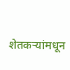शेतकऱ्यांमधून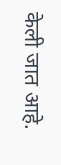केली जात आहे.